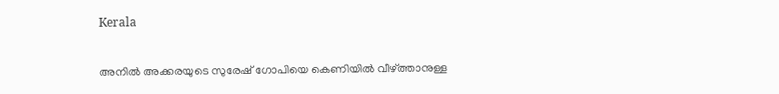Kerala

അനില്‍ അക്കരയുടെ സുരേഷ് ഗോപിയെ കെണിയില്‍ വീഴ്‌ത്താനുള്ള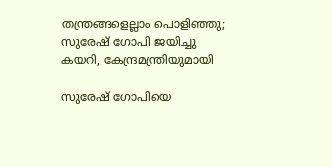തന്ത്രങ്ങളെല്ലാം പൊളിഞ്ഞു; സുരേഷ് ഗോപി ജയിച്ചു കയറി, കേന്ദ്രമന്ത്രിയുമായി

സുരേഷ് ഗോപിയെ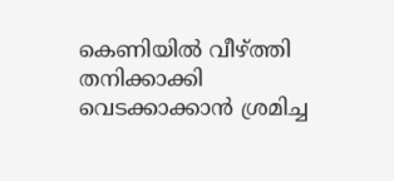കെണിയില്‍ വീഴ്ത്തി തനിക്കാക്കി വെടക്കാക്കാന്‍ ശ്രമിച്ച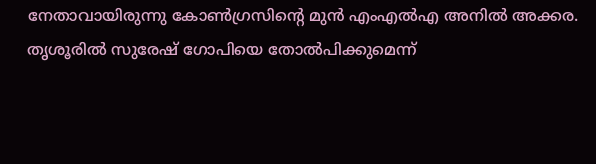നേതാവായിരുന്നു കോണ്‍ഗ്രസിന്‍റെ മുന്‍ എംഎല്‍എ അനില്‍ അക്കര. തൃശൂരില്‍ സുരേഷ് ഗോപിയെ തോല്‍പിക്കുമെന്ന്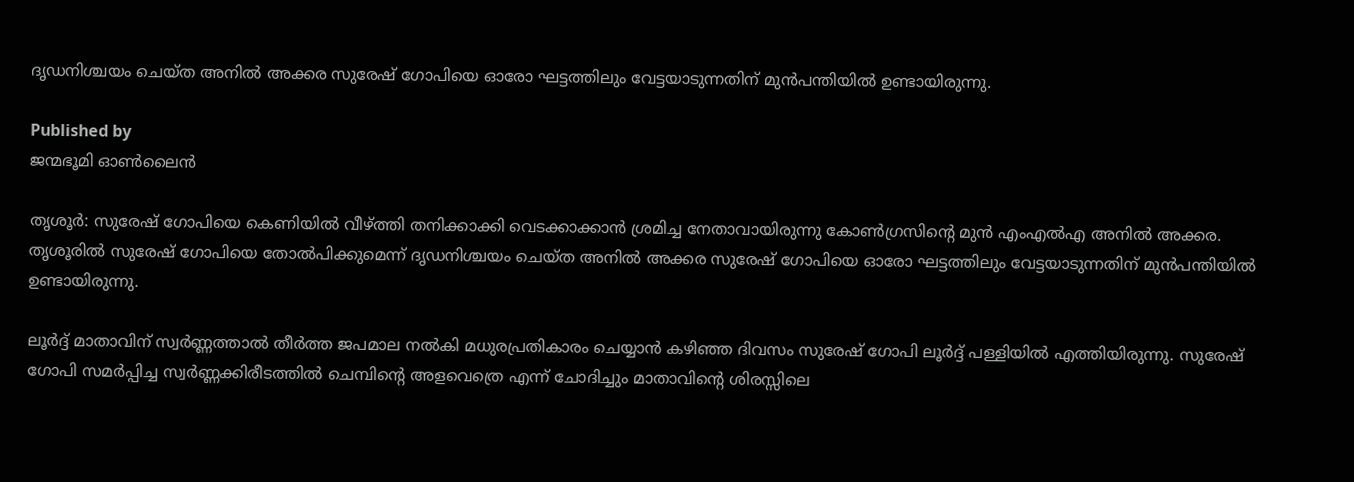ദൃഡനിശ്ചയം ചെയ്ത അനില്‍ അക്കര സുരേഷ് ഗോപിയെ ഓരോ ഘട്ടത്തിലും വേട്ടയാടുന്നതിന് മുന്‍പന്തിയില്‍ ഉണ്ടായിരുന്നു.

Published by
ജന്മഭൂമി ഓണ്‍ലൈന്‍

തൃശൂര്‍: സുരേഷ് ഗോപിയെ കെണിയില്‍ വീഴ്‌ത്തി തനിക്കാക്കി വെടക്കാക്കാന്‍ ശ്രമിച്ച നേതാവായിരുന്നു കോണ്‍ഗ്രസിന്റെ മുന്‍ എംഎല്‍എ അനില്‍ അക്കര. തൃശൂരില്‍ സുരേഷ് ഗോപിയെ തോല്‍പിക്കുമെന്ന് ദൃഡനിശ്ചയം ചെയ്ത അനില്‍ അക്കര സുരേഷ് ഗോപിയെ ഓരോ ഘട്ടത്തിലും വേട്ടയാടുന്നതിന് മുന്‍പന്തിയില്‍ ഉണ്ടായിരുന്നു.

ലൂര്‍ദ്ദ് മാതാവിന് സ്വര്‍ണ്ണത്താല്‍ തീര്‍ത്ത ജപമാല നല്‍കി മധുരപ്രതികാരം ചെയ്യാന്‍ കഴിഞ്ഞ ദിവസം സുരേഷ് ഗോപി ലൂര്‍ദ്ദ് പള്ളിയില്‍ എത്തിയിരുന്നു. സുരേഷ് ഗോപി സമര്‍പ്പിച്ച സ്വര്‍ണ്ണക്കിരീടത്തില്‍ ചെമ്പിന്റെ അളവെത്രെ എന്ന് ചോദിച്ചും മാതാവിന്റെ ശിരസ്സിലെ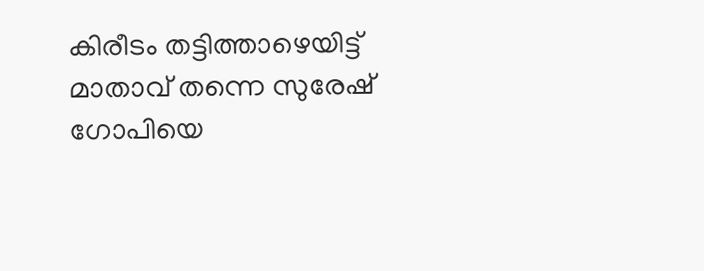കിരീടം തട്ടിത്താഴെയിട്ട് മാതാവ് തന്നെ സുരേഷ് ഗോപിയെ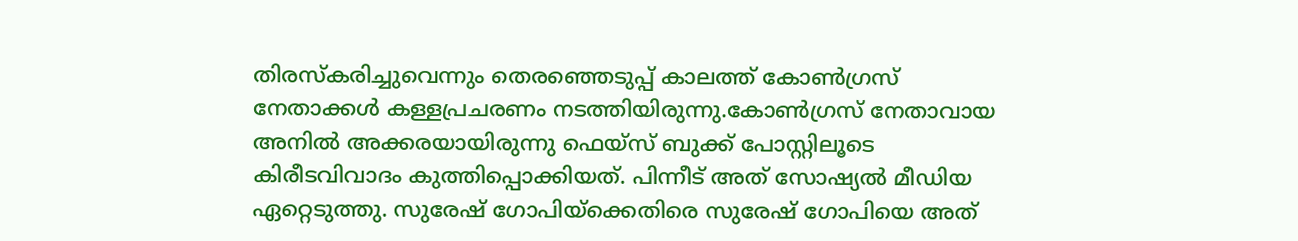തിരസ്കരിച്ചുവെന്നും തെരഞ്ഞെടുപ്പ് കാലത്ത് കോണ്‍ഗ്രസ് നേതാക്കള്‍ കള്ളപ്രചരണം നടത്തിയിരുന്നു.കോണ്‍ഗ്രസ് നേതാവായ അനില്‍ അക്കരയായിരുന്നു ഫെയ്സ് ബുക്ക് പോസ്റ്റിലൂടെ കിരീടവിവാദം കുത്തിപ്പൊക്കിയത്. പിന്നീട് അത് സോഷ്യല്‍ മീഡിയ ഏറ്റെടുത്തു. സുരേഷ് ഗോപിയ്‌ക്കെതിരെ സുരേഷ് ഗോപിയെ അത്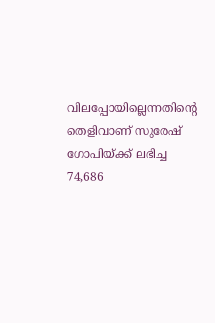വിലപ്പോയില്ലെന്നതിന്റെ തെളിവാണ് സുരേഷ് ഗോപിയ്‌ക്ക് ലഭിച്ച 74,686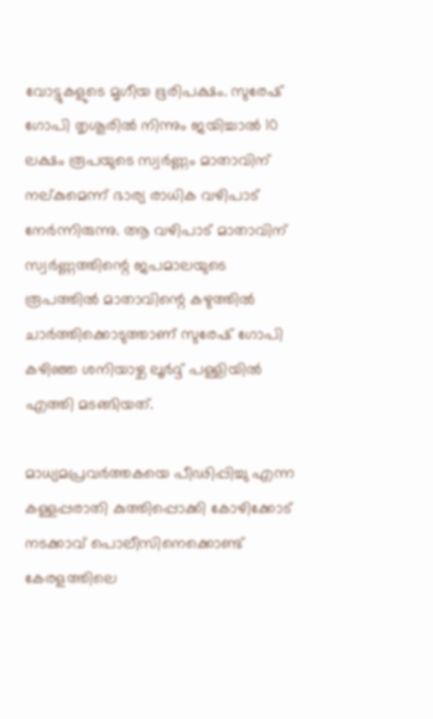വോട്ടുകളുടെ മൃഗീയ ഭൂരിപക്ഷം. സുരേഷ് ഗോപി തൃശൂരില്‍ നിന്നും ജയിച്ചാല്‍ 10 ലക്ഷം രൂപയുടെ സ്വര്‍ണ്ണം മാതാവിന് നല്കുമെന്ന് ഭാര്യ രാധിക വഴിപാട് നേര്‍ന്നിരുന്നു. ആ വഴിപാട് മാതാവിന് സ്വര്‍ണ്ണത്തിന്റെ ജപമാലയുടെ രൂപത്തില്‍ മാതാവിന്റെ കഴുത്തില്‍ ചാര്‍ത്തിക്കൊടുത്താണ് സുരേഷ് ഗോപി കഴിഞ്ഞ ശനിയാഴ്ച ലൂര്‍ദ്ദ് പള്ളിയില്‍ എത്തി മടങ്ങിയത്.

മാധ്യമപ്രവര്‍ത്തകയെ പീഢിപ്പിച്ചു എന്ന കള്ളപ്പരാതി കുത്തിപ്പൊക്കി കോഴിക്കോട് നടക്കാവ് പൊലീസിനെക്കൊണ്ട് കേരളത്തിലെ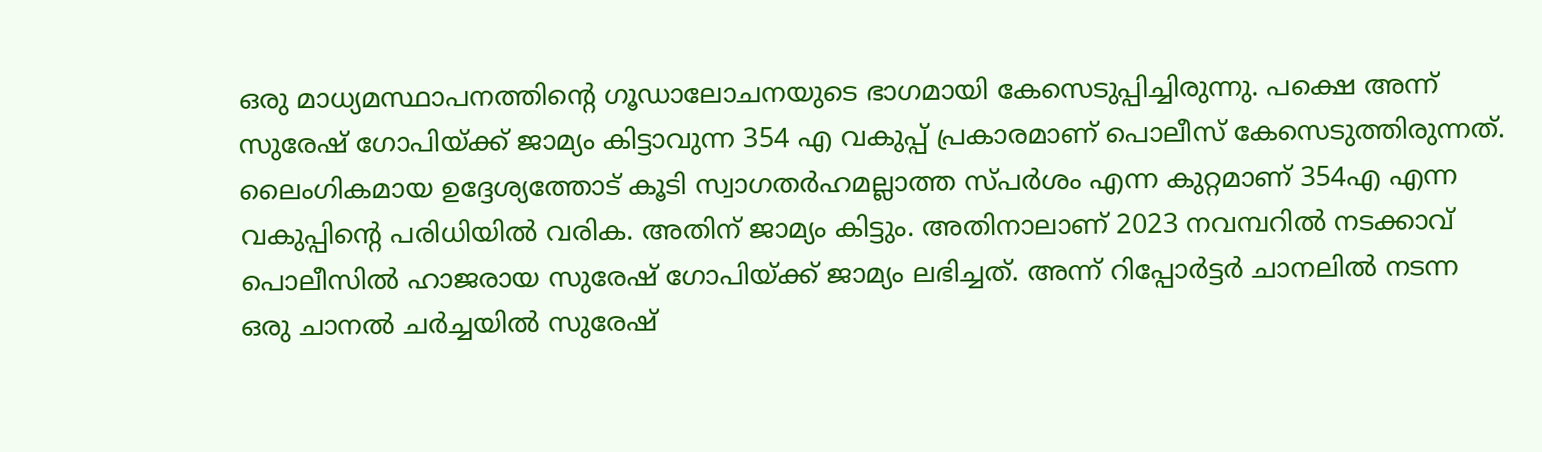ഒരു മാധ്യമസ്ഥാപനത്തിന്റെ ഗൂഡാലോചനയുടെ ഭാഗമായി കേസെടുപ്പിച്ചിരുന്നു. പക്ഷെ അന്ന് സുരേഷ് ഗോപിയ്‌ക്ക് ജാമ്യം കിട്ടാവുന്ന 354 എ വകുപ്പ് പ്രകാരമാണ് പൊലീസ് കേസെടുത്തിരുന്നത്. ലൈംഗികമായ ഉദ്ദേശ്യത്തോട് കൂടി സ്വാഗതര്‍ഹമല്ലാത്ത സ്പര്‍ശം എന്ന കുറ്റമാണ് 354എ എന്ന വകുപ്പിന്റെ പരിധിയില്‍ വരിക. അതിന് ജാമ്യം കിട്ടും. അതിനാലാണ് 2023 നവമ്പറില്‍ നടക്കാവ് പൊലീസില്‍ ഹാജരായ സുരേഷ് ഗോപിയ്‌ക്ക് ജാമ്യം ലഭിച്ചത്. അന്ന് റിപ്പോര്‍ട്ടര്‍ ചാനലില്‍ നടന്ന ഒരു ചാനല്‍ ചര്‍ച്ചയില്‍ സുരേഷ്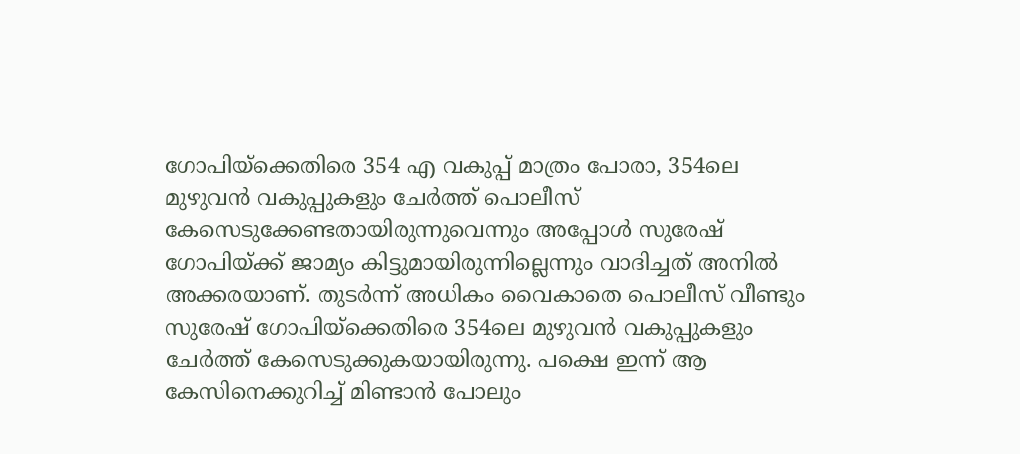ഗോപിയ്‌ക്കെതിരെ 354 എ വകുപ്പ് മാത്രം പോരാ, 354ലെ മുഴുവന്‍ വകുപ്പുകളും ചേര്‍ത്ത് പൊലീസ് കേസെടുക്കേണ്ടതായിരുന്നുവെന്നും അപ്പോള്‍ സുരേഷ് ഗോപിയ്‌ക്ക് ജാമ്യം കിട്ടുമായിരുന്നില്ലെന്നും വാദിച്ചത് അനില്‍ അക്കരയാണ്. തുടര്‍ന്ന് അധികം വൈകാതെ പൊലീസ് വീണ്ടും സുരേഷ് ഗോപിയ്‌ക്കെതിരെ 354ലെ മുഴുവന്‍ വകുപ്പുകളും ചേര്‍ത്ത് കേസെടുക്കുകയായിരുന്നു. പക്ഷെ ഇന്ന് ആ കേസിനെക്കുറിച്ച് മിണ്ടാന്‍ പോലും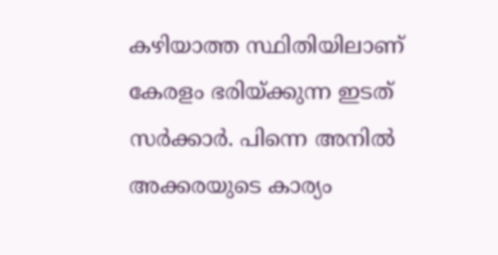കഴിയാത്ത സ്ഥിതിയിലാണ് കേരളം ഭരിയ്‌ക്കുന്ന ഇടത് സര്‍ക്കാര്‍. പിന്നെ അനില്‍ അക്കരയുടെ കാര്യം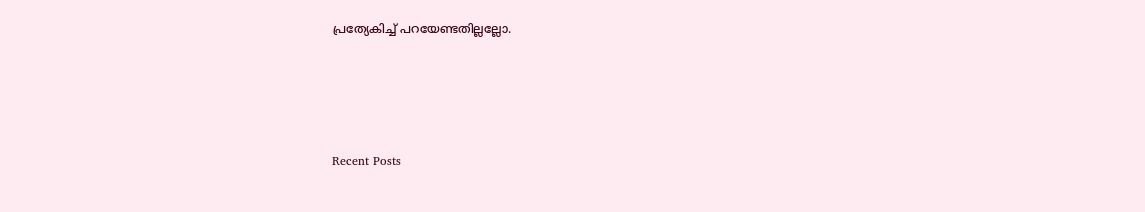പ്രത്യേകിച്ച് പറയേണ്ടതില്ലല്ലോ.





Recent Posts